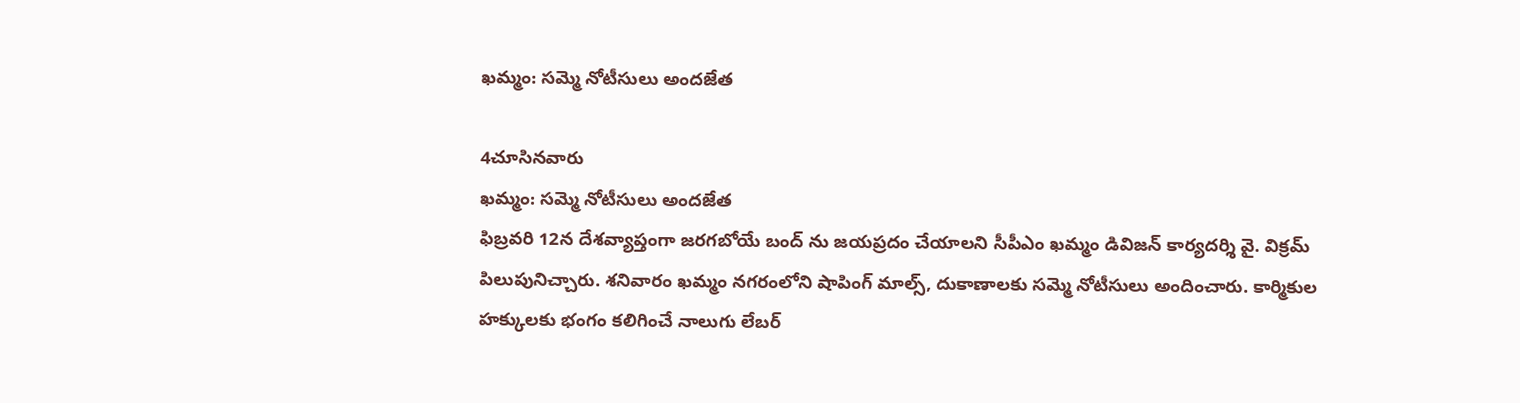ఖమ్మం: సమ్మె నోటీసులు అందజేత

4చూసినవారు
ఖమ్మం: సమ్మె నోటీసులు అందజేత
ఫిబ్రవరి 12న దేశవ్యాప్తంగా జరగబోయే బంద్ ను జయప్రదం చేయాలని సీపీఎం ఖమ్మం డివిజన్ కార్యదర్శి వై. విక్రమ్ పిలుపునిచ్చారు. శనివారం ఖమ్మం నగరంలోని షాపింగ్ మాల్స్, దుకాణాలకు సమ్మె నోటీసులు అందించారు. కార్మికుల హక్కులకు భంగం కలిగించే నాలుగు లేబర్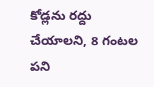కోడ్లను రద్దు చేయాలని, 8 గంటల పని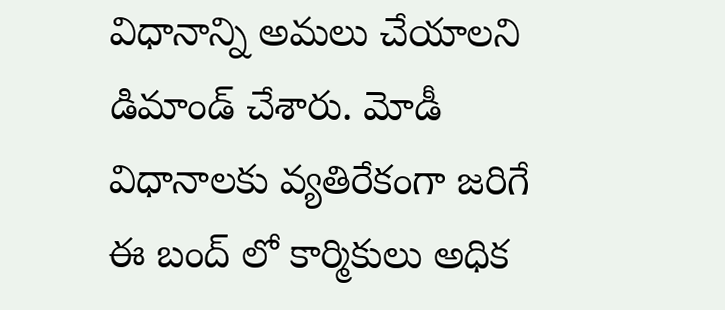విధానాన్ని అమలు చేయాలని డిమాండ్ చేశారు. మోడీ విధానాలకు వ్యతిరేకంగా జరిగే ఈ బంద్ లో కార్మికులు అధిక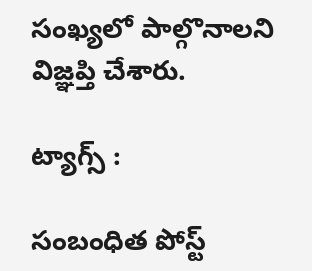సంఖ్యలో పాల్గొనాలని విజ్ఞప్తి చేశారు.

ట్యాగ్స్ :

సంబంధిత పోస్ట్